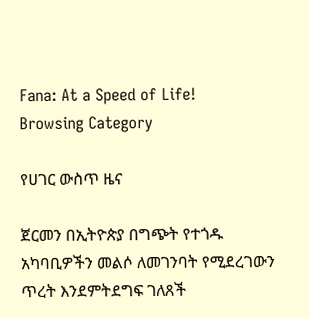Fana: At a Speed of Life!
Browsing Category

የሀገር ውስጥ ዜና

ጀርመን በኢትዮጵያ በግጭት የተጎዱ አካባቢዎችን መልሶ ለመገንባት የሚደረገውን ጥረት እንደምትደግፍ ገለጸች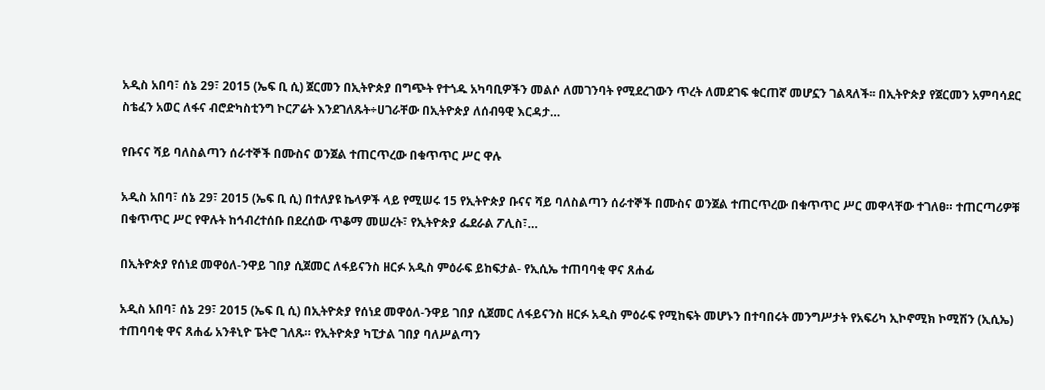አዲስ አበባ፣ ሰኔ 29፣ 2015 (ኤፍ ቢ ሲ) ጀርመን በኢትዮጵያ በግጭት የተጎዱ አካባቢዎችን መልሶ ለመገንባት የሚደረገውን ጥረት ለመደገፍ ቁርጠኛ መሆኗን ገልጻለች፡፡ በኢትዮጵያ የጀርመን አምባሳደር  ስቴፈን አወር ለፋና ብሮድካስቲንግ ኮርፖሬት እንደገለጹት÷ሀገራቸው በኢትዮጵያ ለሰብዓዊ እርዳታ…

የቡናና ሻይ ባለስልጣን ሰራተኞች በሙስና ወንጀል ተጠርጥረው በቁጥጥር ሥር ዋሉ

አዲስ አበባ፣ ሰኔ 29፣ 2015 (ኤፍ ቢ ሲ) በተለያዩ ኬላዎች ላይ የሚሠሩ 15 የኢትዮጵያ ቡናና ሻይ ባለስልጣን ሰራተኞች በሙስና ወንጀል ተጠርጥረው በቁጥጥር ሥር መዋላቸው ተገለፀ። ተጠርጣሪዎቹ በቁጥጥር ሥር የዋሉት ከኅብረተሰቡ በደረሰው ጥቆማ መሠረት፣ የኢትዮጵያ ፌደራል ፖሊስ፣…

በኢትዮጵያ የሰነደ መዋዕለ-ንዋይ ገበያ ሲጀመር ለፋይናንስ ዘርፉ አዲስ ምዕራፍ ይከፍታል- የኢሲኤ ተጠባባቂ ዋና ጸሐፊ

አዲስ አበባ፣ ሰኔ 29፣ 2015 (ኤፍ ቢ ሲ) በኢትዮጵያ የሰነደ መዋዕለ-ንዋይ ገበያ ሲጀመር ለፋይናንስ ዘርፉ አዲስ ምዕራፍ የሚከፍት መሆኑን በተባበሩት መንግሥታት የአፍሪካ ኢኮኖሚክ ኮሚሽን (ኢሲኤ) ተጠባባቂ ዋና ጸሐፊ አንቶኒዮ ፔትሮ ገለጹ። የኢትዮጵያ ካፒታል ገበያ ባለሥልጣን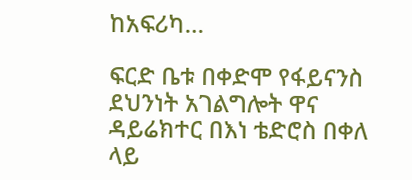ከአፍሪካ…

ፍርድ ቤቱ በቀድሞ የፋይናንስ ደህንነት አገልግሎት ዋና ዳይሬክተር በእነ ቴድሮስ በቀለ ላይ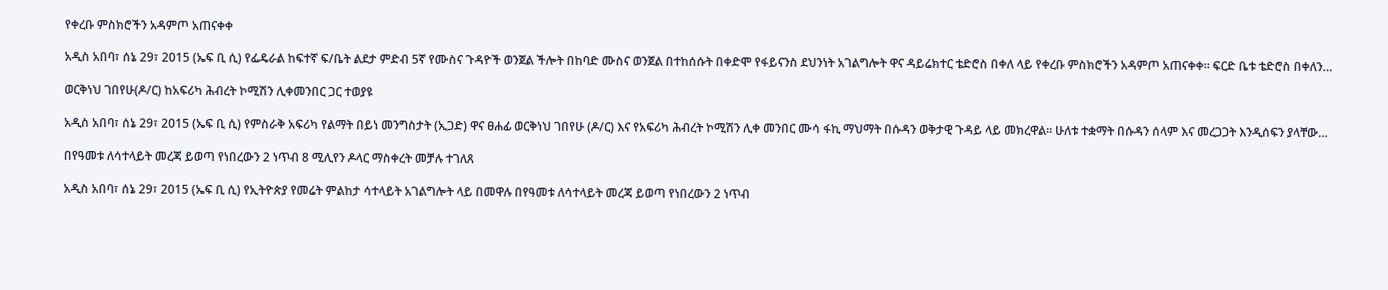የቀረቡ ምስክሮችን አዳምጦ አጠናቀቀ

አዲስ አበባ፣ ሰኔ 29፣ 2015 (ኤፍ ቢ ሲ) የፌዴራል ከፍተኛ ፍ/ቤት ልደታ ምድብ 5ኛ የሙስና ጉዳዮች ወንጀል ችሎት በከባድ ሙስና ወንጀል በተከሰሱት በቀድሞ የፋይናንስ ደህንነት አገልግሎት ዋና ዳይሬክተር ቴድሮስ በቀለ ላይ የቀረቡ ምስክሮችን አዳምጦ አጠናቀቀ። ፍርድ ቤቱ ቴድሮስ በቀለን…

ወርቅነህ ገበየሁ(ዶ/ር) ከአፍሪካ ሕብረት ኮሚሽን ሊቀመንበር ጋር ተወያዩ

አዲስ አበባ፣ ሰኔ 29፣ 2015 (ኤፍ ቢ ሲ) የምስራቅ አፍሪካ የልማት በይነ መንግስታት (ኢጋድ) ዋና ፀሐፊ ወርቅነህ ገበየሁ (ዶ/ር) እና የአፍሪካ ሕብረት ኮሚሽን ሊቀ መንበር ሙሳ ፋኪ ማህማት በሱዳን ወቅታዊ ጉዳይ ላይ መክረዋል። ሁለቱ ተቋማት በሱዳን ሰላም እና መረጋጋት እንዲሰፍን ያላቸው…

በየዓመቱ ለሳተላይት መረጃ ይወጣ የነበረውን 2 ነጥብ 8 ሚሊየን ዶላር ማስቀረት መቻሉ ተገለጸ

አዲስ አበባ፣ ሰኔ 29፣ 2015 (ኤፍ ቢ ሲ) የኢትዮጵያ የመሬት ምልከታ ሳተላይት አገልግሎት ላይ በመዋሉ በየዓመቱ ለሳተላይት መረጃ ይወጣ የነበረውን 2 ነጥብ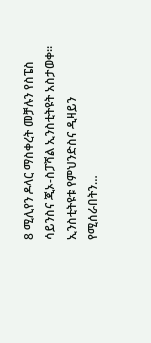8 ሚሊየን ዶላር ማስቀረት መቻሉን የስፔስ ሳይንስና ጂኦ-ስፓሻል ኢንስቲትዩት አስታወቀ። ኢንስቲትዩቱ የምህንድስና ዲዛይን የሚሰራበትን…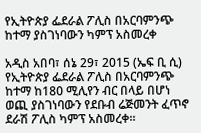የኢትዮጵያ ፌደራል ፖሊስ በአርባምንጭ ከተማ ያስገነባውን ካምፕ አስመረቀ

አዲስ አበባ፣ ሰኔ 29፣ 2015 (ኤፍ ቢ ሲ) የኢትዮጵያ ፌደራል ፖሊስ በአርባምንጭ ከተማ ከ180 ሚሊየን ብር በላይ በሆነ ወጪ ያስገነባውን የደቡብ ሬጅመንት ፈጥኖ ደራሽ ፖሊስ ካምፕ አስመረቀ።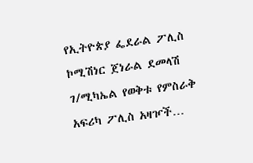የኢትዮጵያ ፌደራል ፖሊስ ኮሚሽነር ጀነራል ደመላሽ ገ/ሚካኤል የወቅቱ የምስራቅ አፍሪካ ፖሊስ አዛዦች…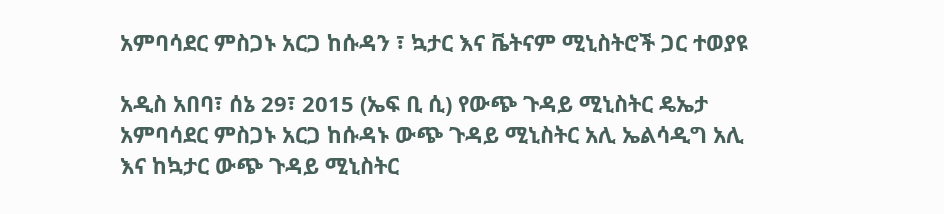አምባሳደር ምስጋኑ አርጋ ከሱዳን ፣ ኳታር እና ቬትናም ሚኒስትሮች ጋር ተወያዩ

አዲስ አበባ፣ ሰኔ 29፣ 2015 (ኤፍ ቢ ሲ) የውጭ ጉዳይ ሚኒስትር ዴኤታ አምባሳደር ምስጋኑ አርጋ ከሱዳኑ ውጭ ጉዳይ ሚኒስትር አሊ ኤልሳዲግ አሊ እና ከኳታር ውጭ ጉዳይ ሚኒስትር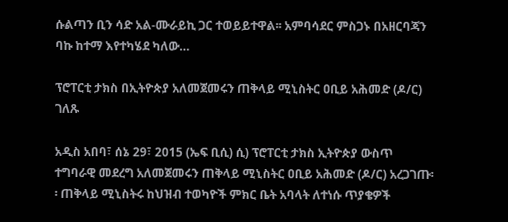ሱልጣን ቢን ሳድ አል-ሙራይኪ ጋር ተወይይተዋል፡፡ አምባሳደር ምስጋኑ በአዘርባጃን ባኩ ከተማ እየተካሄደ ካለው…

ፕሮፐርቲ ታክስ በኢትዮጵያ አለመጀመሩን ጠቅላይ ሚኒስትር ዐቢይ አሕመድ (ዶ/ር) ገለጹ

አዲስ አበባ፣ ሰኔ 29፣ 2015 (ኤፍ ቢሲ) ሲ) ፕሮፐርቲ ታክስ ኢትዮጵያ ውስጥ ተግባራዊ መደረግ አለመጀመሩን ጠቅላይ ሚኒስትር ዐቢይ አሕመድ (ዶ/ር) አረጋገጡ፡፡ ጠቅላይ ሚኒስትሩ ከህዝብ ተወካዮች ምክር ቤት አባላት ለተነሱ ጥያቄዎች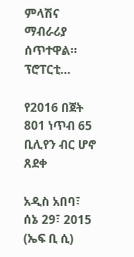ምላሽና ማብራሪያ ሰጥተዋል። ፕሮፐርቲ…

የ2016 በጀት 801 ነጥብ 65 ቢሊየን ብር ሆኖ ጸደቀ

አዲስ አበባ፣ ሰኔ 29፣ 2015 (ኤፍ ቢ ሲ)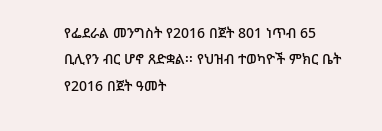የፌደራል መንግስት የ2016 በጀት 801 ነጥብ 65 ቢሊየን ብር ሆኖ ጸድቋል፡፡ የህዝብ ተወካዮች ምክር ቤት የ2016 በጀት ዓመት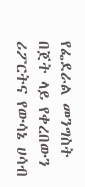የፌደራል መንግስት በጀት ላይ የቀረበውን ሪፖርትና የውሳኔ ሀሳብ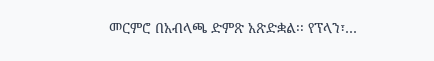መርምሮ በአብላጫ ድምጽ አጽድቋል፡፡ የፕላን፣…